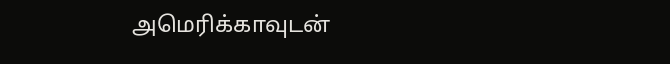அமெரிக்காவுடன்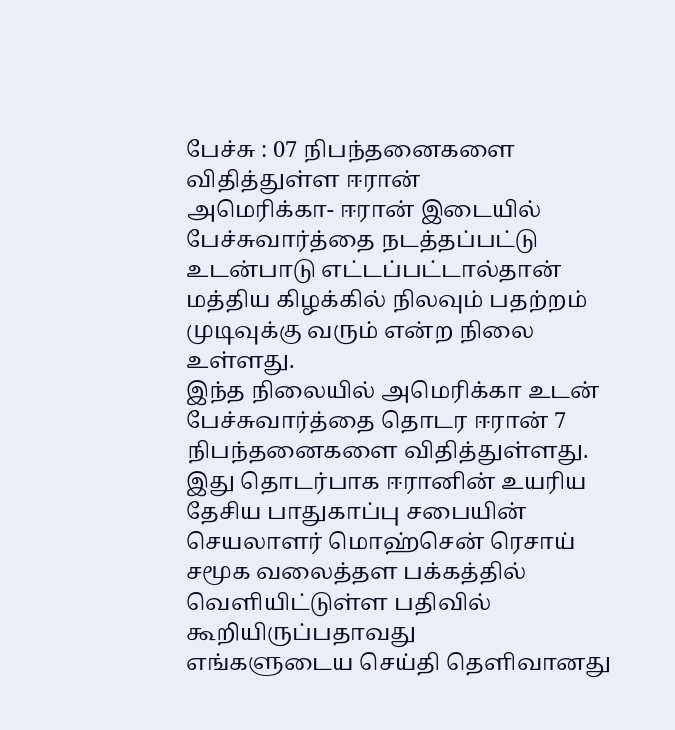பேச்சு : 07 நிபந்தனைகளை விதித்துள்ள ஈரான்
அமெரிக்கா- ஈரான் இடையில் பேச்சுவார்த்தை நடத்தப்பட்டு உடன்பாடு எட்டப்பட்டால்தான் மத்திய கிழக்கில் நிலவும் பதற்றம் முடிவுக்கு வரும் என்ற நிலை உள்ளது.
இந்த நிலையில் அமெரிக்கா உடன் பேச்சுவார்த்தை தொடர ஈரான் 7 நிபந்தனைகளை விதித்துள்ளது.
இது தொடர்பாக ஈரானின் உயரிய தேசிய பாதுகாப்பு சபையின் செயலாளர் மொஹ்சென் ரெசாய் சமூக வலைத்தள பக்கத்தில் வெளியிட்டுள்ள பதிவில் கூறியிருப்பதாவது
எங்களுடைய செய்தி தெளிவானது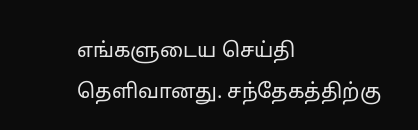எங்களுடைய செய்தி தெளிவானது. சந்தேகத்திற்கு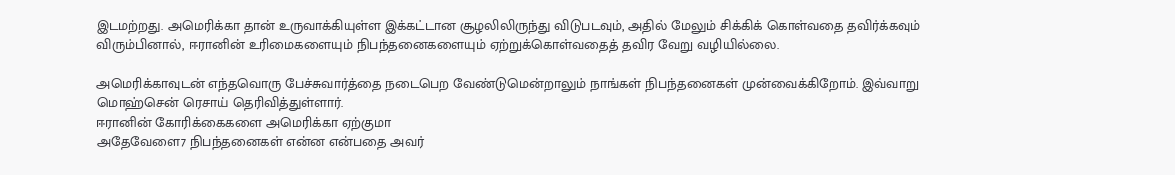இடமற்றது. அமெரிக்கா தான் உருவாக்கியுள்ள இக்கட்டான சூழலிலிருந்து விடுபடவும், அதில் மேலும் சிக்கிக் கொள்வதை தவிர்க்கவும் விரும்பினால், ஈரானின் உரிமைகளையும் நிபந்தனைகளையும் ஏற்றுக்கொள்வதைத் தவிர வேறு வழியில்லை.

அமெரிக்காவுடன் எந்தவொரு பேச்சுவார்த்தை நடைபெற வேண்டுமென்றாலும் நாங்கள் நிபந்தனைகள் முன்வைக்கிறோம். இவ்வாறு மொஹ்சென் ரெசாய் தெரிவித்துள்ளார்.
ஈரானின் கோரிக்கைகளை அமெரிக்கா ஏற்குமா
அதேவேளை7 நிபந்தனைகள் என்ன என்பதை அவர்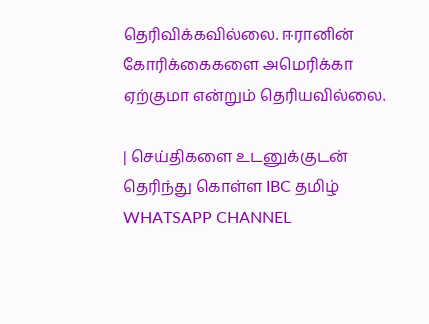தெரிவிக்கவில்லை. ஈரானின் கோரிக்கைகளை அமெரிக்கா ஏற்குமா என்றும் தெரியவில்லை.

| செய்திகளை உடனுக்குடன் தெரிந்து கொள்ள IBC தமிழ் WHATSAPP CHANNEL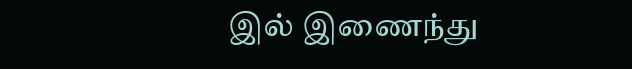இல் இணைந்து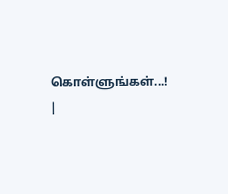கொள்ளுங்கள்...! |